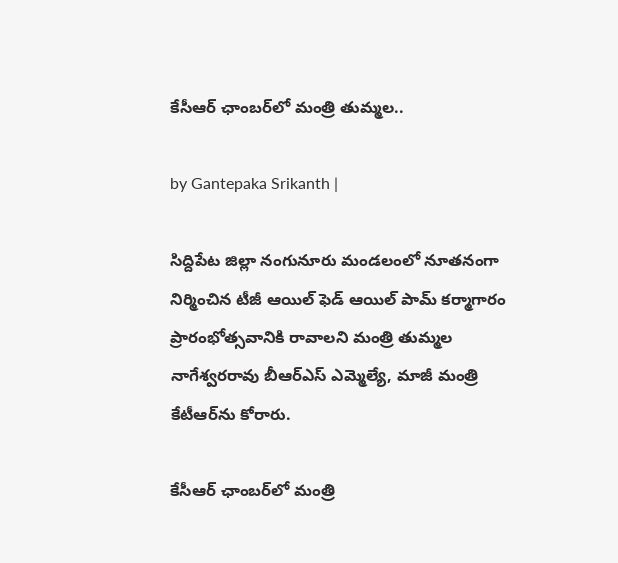కేసీఆర్ ఛాంబర్‌లో మంత్రి తుమ్మల..

by Gantepaka Srikanth |

సిద్దిపేట జిల్లా నంగునూరు మండలంలో నూతనంగా నిర్మించిన టీజీ ఆయిల్ ఫెడ్ ఆయిల్ పామ్ కర్మాగారం ప్రారంభోత్సవానికి రావాలని మంత్రి తుమ్మల నాగేశ్వరరావు బీఆర్ఎస్ ఎమ్మెల్యే, మాజీ మంత్రి కేటీఆర్‌ను కోరారు.

కేసీఆర్ ఛాంబర్‌లో మంత్రి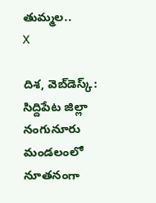తుమ్మల..
X

దిశ, వెబ్‌డెస్క్: సిద్దిపేట జిల్లా నంగునూరు మండలంలో నూతనంగా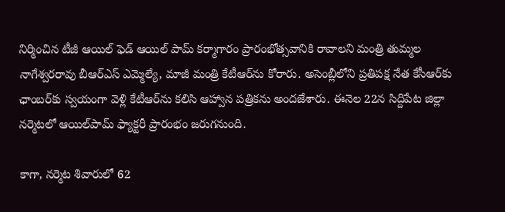నిర్మించిన టీజీ ఆయిల్ ఫెడ్ ఆయిల్ పామ్ కర్మాగారం ప్రారంభోత్సవానికి రావాలని మంత్రి తుమ్మల నాగేశ్వరరావు బీఆర్ఎస్ ఎమ్మెల్యే, మాజీ మంత్రి కేటీఆర్‌ను కోరారు. అసెంబ్లీలోని ప్రతిపక్ష నేత కేసీఆర్‌కు ఛాంబర్‌కు స్వయంగా వెళ్లి కేటీఆర్‌ను కలిసి ఆహ్వాన పత్రికను అందజేశారు. ఈనెల 22న సిద్దిపేట జిల్లా నర్మెటలో ఆయిల్‌పామ్ ఫ్యాక్టరీ ప్రారంభం జరుగనుంది.

కాగా, నర్మెట శివారులో 62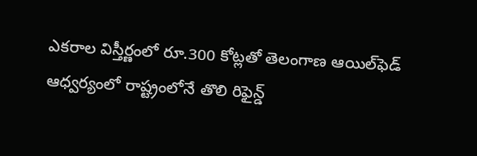ఎకరాల విస్తీర్ణంలో రూ.300 కోట్లతో తెలంగాణ ఆయిల్‌ఫెడ్‌ ఆధ్వర్యంలో రాష్ట్రంలోనే తొలి రిఫైన్డ్‌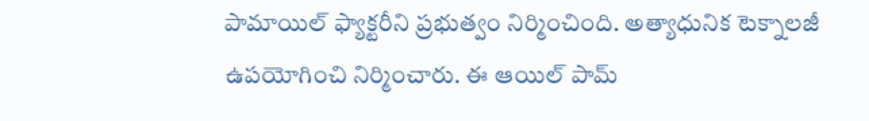పామాయిల్‌ ఫ్యాక్టరీని ప్రభుత్వం నిర్మించింది. అత్యాధునిక టెక్నాలజీ ఉపయోగించి నిర్మించారు. ఈ ఆయిల్‌ పామ్‌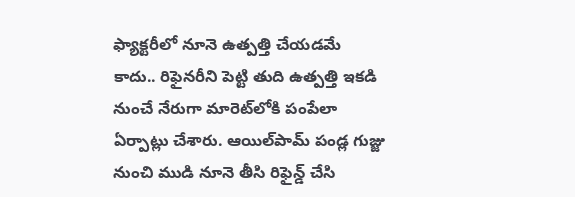ఫ్యాక్టరీలో నూనె ఉత్పత్తి చేయడమే కాదు.. రిఫైనరీని పెట్టి తుది ఉత్పత్తి ఇకడి నుంచే నేరుగా మారెట్‌లోకి పంపేలా ఏర్పాట్లు చేశారు. ఆయిల్‌పామ్‌ పండ్ల గుజ్జు నుంచి ముడి నూనె తీసి రిఫైన్డ్‌ చేసి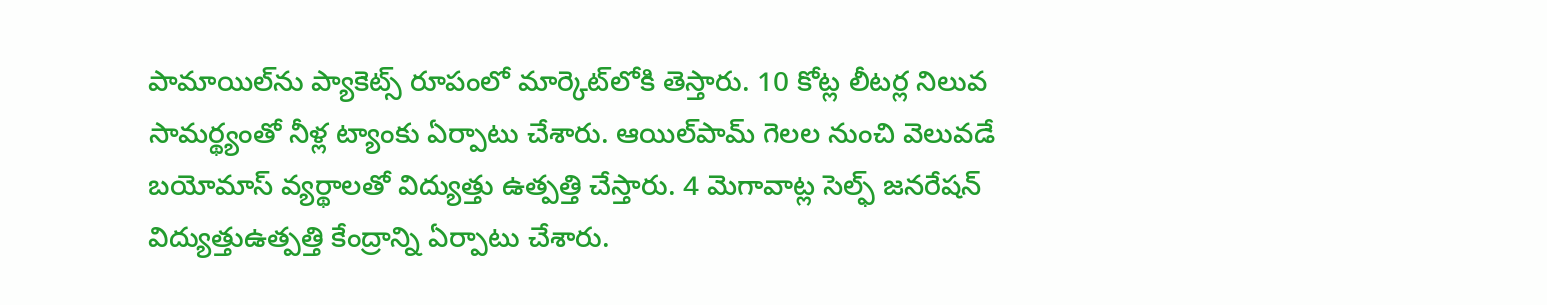పామాయిల్‌ను ప్యాకెట్స్‌ రూపంలో మార్కెట్‌లోకి తెస్తారు. 10 కోట్ల లీటర్ల నిలువ సామర్థ్యంతో నీళ్ల ట్యాంకు ఏర్పాటు చేశారు. ఆయిల్‌పామ్‌ గెలల నుంచి వెలువడే బయోమాస్‌ వ్యర్థాలతో విద్యుత్తు ఉత్పత్తి చేస్తారు. 4 మెగావాట్ల సెల్ఫ్‌ జనరేషన్‌ విద్యుత్తుఉత్పత్తి కేంద్రాన్ని ఏర్పాటు చేశారు.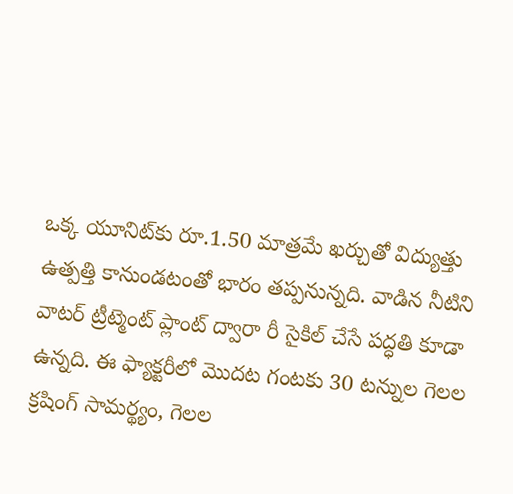ఒక్క యూనిట్‌కు రూ.1.50 మాత్రమే ఖర్చుతో విద్యుత్తు ఉత్పత్తి కానుండటంతో భారం తప్పనున్నది. వాడిన నీటిని వాటర్‌ ట్రీట్మెంట్‌ ప్లాంట్‌ ద్వారా రీ సైకిల్‌ చేసే పద్ధతి కూడా ఉన్నది. ఈ ఫ్యాక్టరీలో మొదట గంటకు 30 టన్నుల గెలల క్రషింగ్‌ సామర్థ్యం, గెలల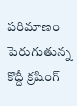పరిమాణం పెరుగుతున్న కొద్దీ క్రషింగ్‌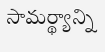సామర్థ్యాన్ని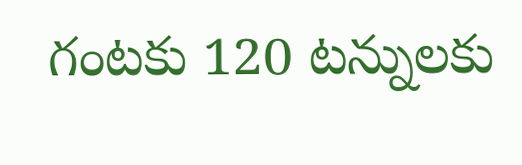గంటకు 120 టన్నులకు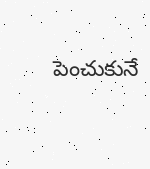పెంచుకునే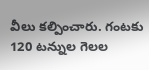వీలు కల్పించారు. గంటకు 120 టన్నుల గెలల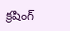క్రషింగ్‌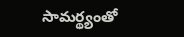సామర్థ్యంతో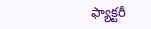ఫ్యాక్టరీ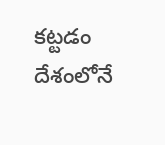కట్టడం దేశంలోనే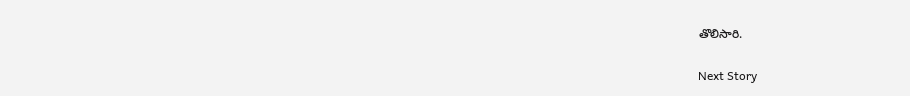తొలిసారి.

Next Story